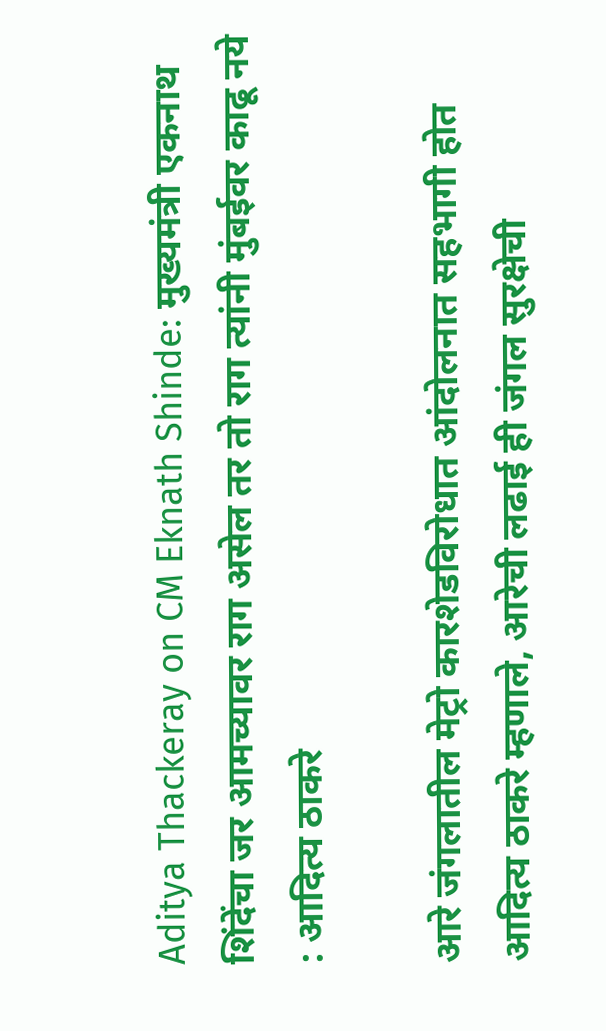Aditya Thackeray on CM Eknath Shinde: मुख्यमंत्री एकनाथ शिंदेंचा जर आमच्यावर राग असेल तर तो राग त्यांनी मुंबईवर काढू नये : आदित्य ठाकरे

आरे जंगलातील मेट्रो कारशेडविरोधात आंदोलनात सहभागी होत आदित्य ठाकरे म्हणाले, आरेची लढाई ही जंगल सुरक्षेची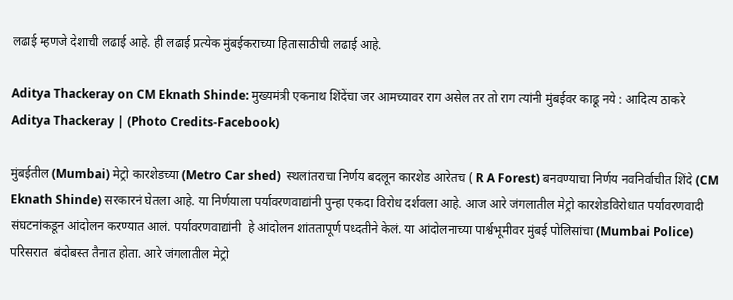लढाई म्हणजे देशाची लढाई आहे. ही लढाई प्रत्येक मुंबईकराच्या हितासाठीची लढाई आहे.

Aditya Thackeray on CM Eknath Shinde: मुख्यमंत्री एकनाथ शिंदेंचा जर आमच्यावर राग असेल तर तो राग त्यांनी मुंबईवर काढू नये : आदित्य ठाकरे
Aditya Thackeray | (Photo Credits-Facebook)

मुंबईतील (Mumbai) मेट्रो कारशेडच्या (Metro Car shed)  स्थलांतराचा निर्णय बदलून कारशेड आरेतच ( R A Forest) बनवण्याचा निर्णय नवनिर्वाचीत शिंदे (CM Eknath Shinde) सरकारनं घेतला आहे. या निर्णयाला पर्यावरणवाद्यांनी पुन्हा एकदा विरोध दर्शवला आहे. आज आरे जंगलातील मेट्रो कारशेडविरोधात पर्यावरणवादी संघटनांकडून आंदोलन करण्यात आलं. पर्यावरणवाद्यांनी  हे आंदोलन शांततापूर्ण पध्दतीने केलं. या आंदोलनाच्या पार्श्वभूमीवर मुंबई पोलिसांचा (Mumbai Police) परिसरात  बंदोबस्त तैनात होता. आरे जंगलातील मेट्रो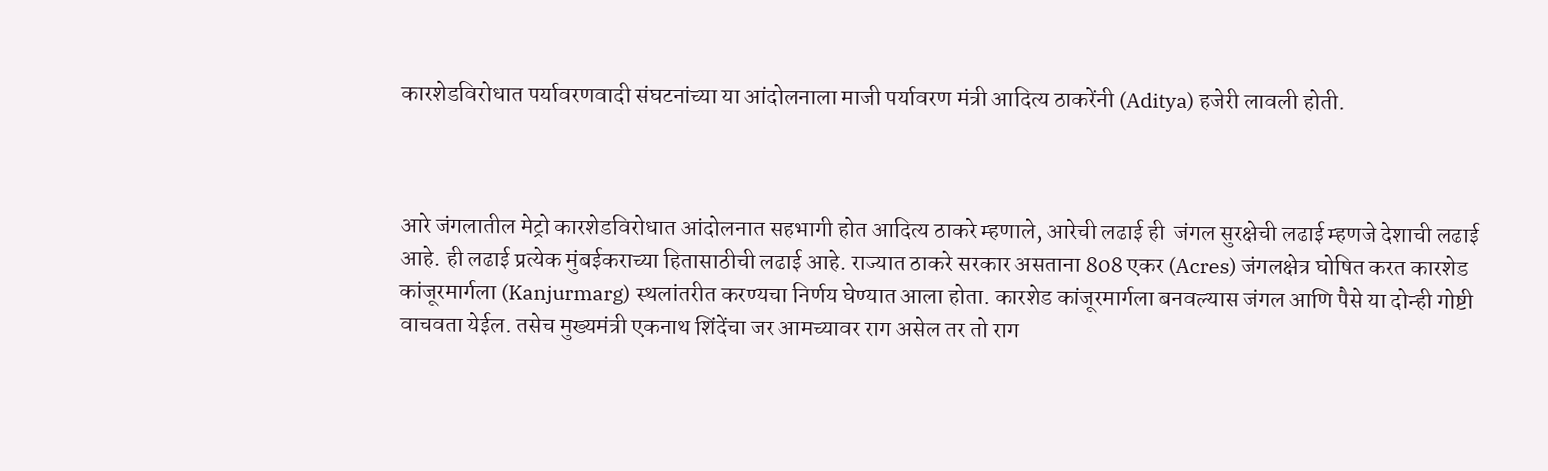कारशेडविरोधात पर्यावरणवादी संघटनांच्या या आंदोलनाला माजी पर्यावरण मंत्री आदित्य ठाकरेंनी (Aditya) हजेरी लावली होती.



आरे जंगलातील मेट्रो कारशेडविरोधात आंदोलनात सहभागी होत आदित्य ठाकरे म्हणाले, आरेची लढाई ही  जंगल सुरक्षेची लढाई म्हणजे देशाची लढाई आहे. ही लढाई प्रत्येक मुंबईकराच्या हितासाठीची लढाई आहे. राज्यात ठाकरे सरकार असताना 808 एकर (Acres) जंगलक्षेत्र घोषित करत कारशेड कांजूरमार्गला (Kanjurmarg) स्थलांतरीत करण्यचा निर्णय घेण्यात आला होता. कारशेड कांजूरमार्गला बनवल्यास जंगल आणि पैसे या दोन्ही गोष्टी वाचवता येईल. तसेच मुख्यमंत्री एकनाथ शिंदेंचा जर आमच्यावर राग असेल तर तो राग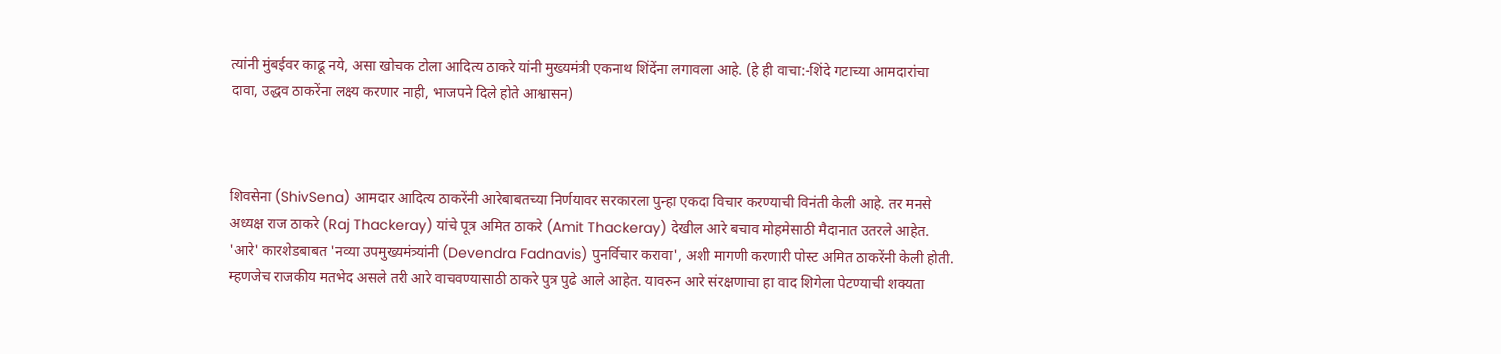त्यांनी मुंबईवर काढू नये, असा खोचक टोला आदित्य ठाकरे यांनी मुख्यमंत्री एकनाथ शिंदेंना लगावला आहे. (हे ही वाचा:-शिंदे गटाच्या आमदारांचा दावा, उद्धव ठाकरेंना लक्ष्य करणार नाही, भाजपने दिले होते आश्वासन)



शिवसेना (ShivSena) आमदार आदित्य ठाकरेंनी आरेबाबतच्या निर्णयावर सरकारला पुन्हा एकदा विचार करण्याची विनंती केली आहे. तर मनसे अध्यक्ष राज ठाकरे (Raj Thackeray) यांचे पूत्र अमित ठाकरे (Amit Thackeray) देखील आरे बचाव मोहमेसाठी मैदानात उतरले आहेत. 'आरे' कारशेडबाबत 'नव्या उपमुख्यमंत्र्यांनी (Devendra Fadnavis) पुनर्विचार करावा', अशी मागणी करणारी पोस्ट अमित ठाकरेंनी केली होती. म्हणजेच राजकीय मतभेद असले तरी आरे वाचवण्यासाठी ठाकरे पुत्र पुढे आले आहेत. यावरुन आरे संरक्षणाचा हा वाद शिगेला पेटण्याची शक्यता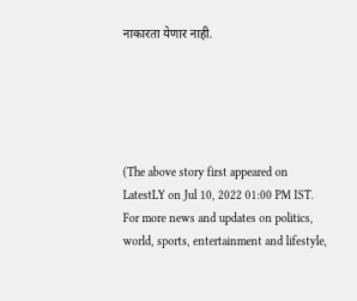नाकारता येणार नाही.





(The above story first appeared on LatestLY on Jul 10, 2022 01:00 PM IST. For more news and updates on politics, world, sports, entertainment and lifestyle,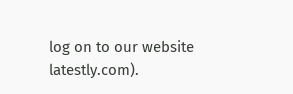log on to our website latestly.com).